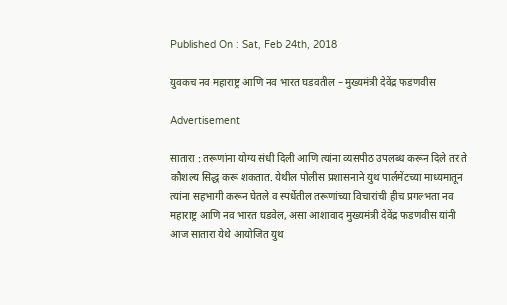Published On : Sat, Feb 24th, 2018

युवकच नव महाराष्ट्र आणि नव भारत घडवतील – मुख्यमंत्री देवेंद्र फडणवीस

Advertisement

सातारा : तरूणांना योग्य संधी दिली आणि त्यांना व्यसपीठ उपलब्ध करून दिले तर ते कौशल्य सिद्ध करू शकतात. येथील पोलीस प्रशासनाने युथ पार्लमेंटच्या माध्यमातून त्यांना सहभागी करून घेतले व स्पर्धेतील तरूणांच्या विचारांची हीच प्रगल्भता नव महाराष्ट्र आणि नव भारत घडवेल, असा आशावाद मुख्यमंत्री देवेंद्र फडणवीस यांनी आज सातारा येथे आयोजित युथ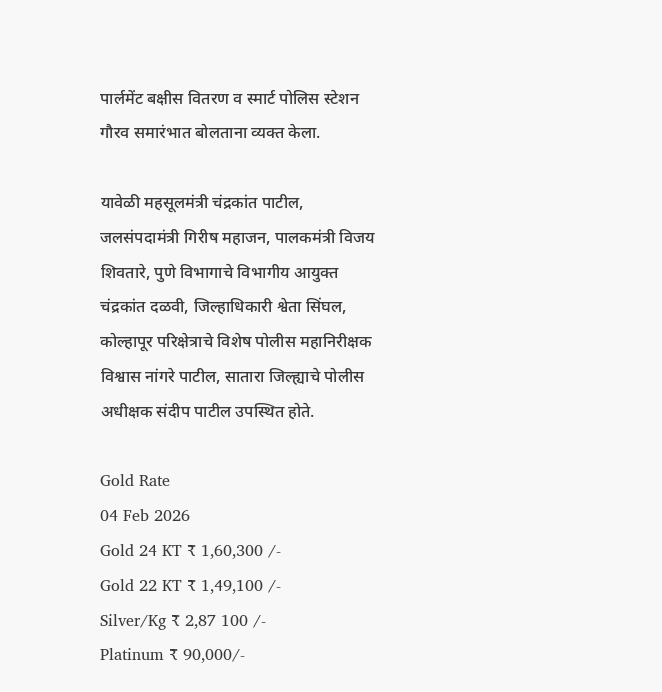पार्लमेंट बक्षीस वितरण व स्मार्ट पोलिस स्टेशन गौरव समारंभात बोलताना व्यक्त केला.

यावेळी महसूलमंत्री चंद्रकांत पाटील, जलसंपदामंत्री गिरीष महाजन, पालकमंत्री विजय शिवतारे, पुणे विभागाचे विभागीय आयुक्त चंद्रकांत दळवी, जिल्हाधिकारी श्वेता सिंघल, कोल्हापूर परिक्षेत्राचे विशेष पोलीस महानिरीक्षक विश्वास नांगरे पाटील, सातारा जिल्ह्याचे पोलीस अधीक्षक संदीप पाटील उपस्थित होते.

Gold Rate
04 Feb 2026
Gold 24 KT ₹ 1,60,300 /-
Gold 22 KT ₹ 1,49,100 /-
Silver/Kg ₹ 2,87 100 /-
Platinum ₹ 90,000/-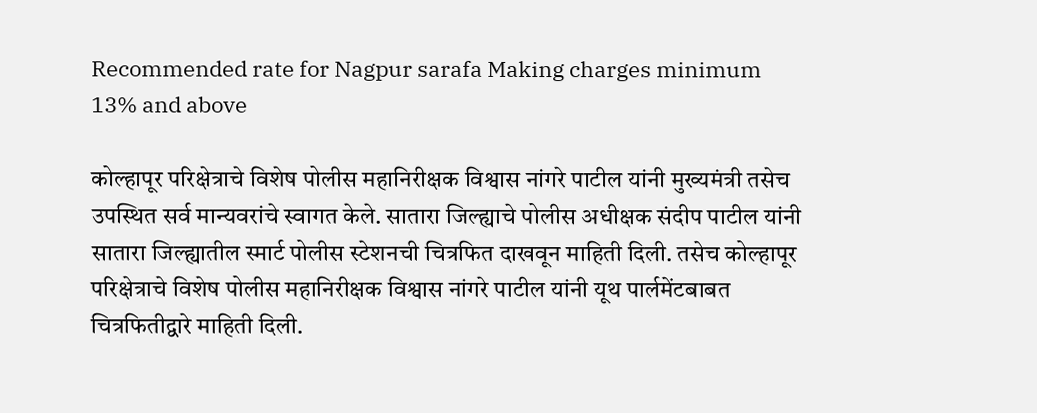Recommended rate for Nagpur sarafa Making charges minimum 13% and above

कोल्हापूर परिक्षेत्राचे विशेष पोलीस महानिरीक्षक विश्वास नांगरे पाटील यांनी मुख्यमंत्री तसेच उपस्थित सर्व मान्यवरांचे स्वागत केले. सातारा जिल्ह्याचे पोलीस अधीक्षक संदीप पाटील यांनी सातारा जिल्ह्यातील स्मार्ट पोलीस स्टेशनची चित्रफित दाखवून माहिती दिली. तसेच कोल्हापूर परिक्षेत्राचे विशेष पोलीस महानिरीक्षक विश्वास नांगरे पाटील यांनी यूथ पार्लमेंटबाबत चित्रफितीद्वारे माहिती दिली.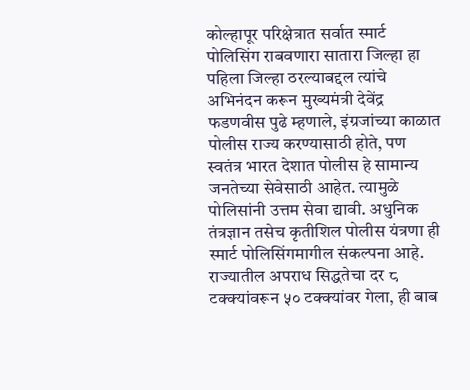कोल्हापूर परिक्षेत्रात सर्वात स्मार्ट पोलिसिंग राबवणारा सातारा जिल्हा हा पहिला जिल्हा ठरल्याबद्दल त्यांचे अभिनंदन करून मुख्यमंत्री देवेंद्र फडणवीस पुढे म्हणाले, इंग्रजांच्या काळात पोलीस राज्य करण्यासाठी होते, पण स्वतंत्र भारत देशात पोलीस हे सामान्य जनतेच्या सेवेसाठी आहेत. त्यामुळे पोलिसांनी उत्तम सेवा द्यावी. अधुनिक तंत्रज्ञान तसेच कृतीशिल पोलीस यंत्रणा ही स्मार्ट पोलिसिंगमागील संकल्पना आहे. राज्यातील अपराध सिद्धतेचा दर ८ टक्क्यांवरून ५० टक्क्यांवर गेला, ही बाब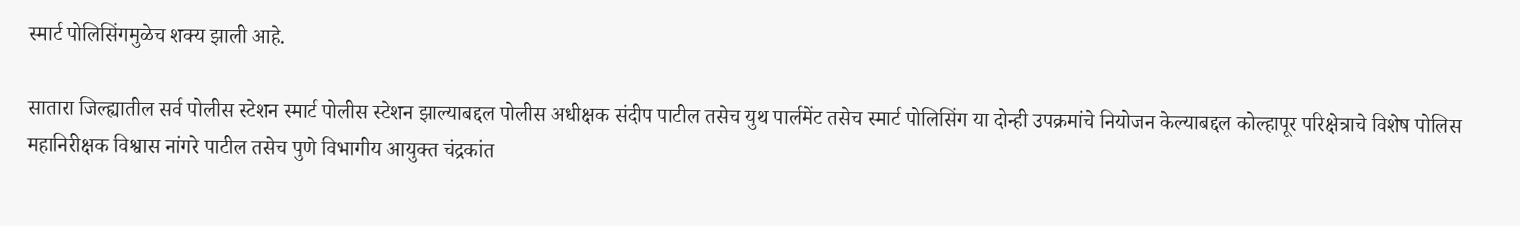स्मार्ट पोलिसिंगमुळेच शक्य झाली आहे.

सातारा जिल्ह्यातील सर्व पोलीस स्टेशन स्मार्ट पोलीस स्टेशन झाल्याबद्दल पोलीस अधीक्षक संदीप पाटील तसेच युथ पार्लमेंट तसेच स्मार्ट पोलिसिंग या दोन्ही उपक्रमांचे नियोजन केल्याबद्दल कोल्हापूर परिक्षेत्राचे विशेष पोलिस महानिरीक्षक विश्वास नांगरे पाटील तसेच पुणे विभागीय आयुक्त चंद्रकांत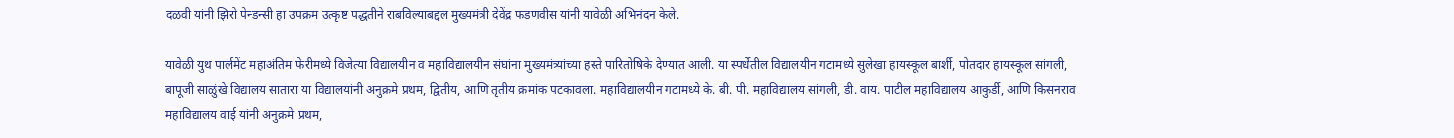दळवी यांनी झिरो पेन्डन्सी हा उपक्रम उत्कृष्ट पद्धतीने राबविल्याबद्दल मुख्यमंत्री देवेंद्र फडणवीस यांनी यावेळी अभिनंदन केले.

यावेळी युथ पार्लमेंट महाअंतिम फेरीमध्ये विजेत्या विद्यालयीन व महाविद्यालयीन संघांना मुख्यमंत्र्यांच्या हस्ते पारितोषिके देण्यात आली. या स्पर्धेतील विद्यालयीन गटामध्ये सुलेखा हायस्कूल बार्शी, पोतदार हायस्कूल सांगली, बापूजी साळुंखे विद्यालय सातारा या विद्यालयांनी अनुक्रमे प्रथम, द्वितीय, आणि तृतीय क्रमांक पटकावला. महाविद्यालयीन गटामध्ये के. बी. पी. महाविद्यालय सांगली, डी. वाय. पाटील महाविद्यालय आकुर्डी, आणि किसनराव महाविद्यालय वाई यांनी अनुक्रमे प्रथम,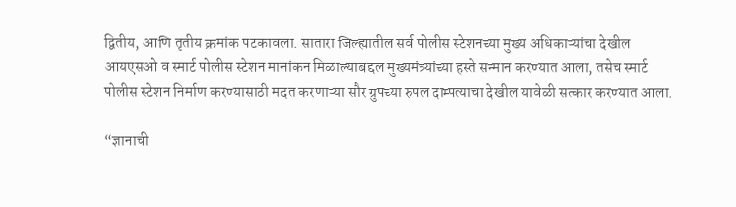द्वितीय, आणि तृतीय क्रमांक पटकावला. सातारा जिल्ह्यातील सर्व पोलीस स्टेशनच्या मुख्य अधिकाऱ्यांचा देखील आयएसओ व स्मार्ट पोलीस स्टेशन मानांकन मिळाल्याबद्दल मुख्यमंत्र्यांच्या हस्ते सन्मान करण्यात आला, तसेच स्मार्ट पोलीस स्टेशन निर्माण करण्यासाठी मदत करणाऱ्या सौर ग्रुपच्या रुपल दाम्पत्याचा देखील यावेळी सत्कार करण्यात आला.

“ज्ञानाची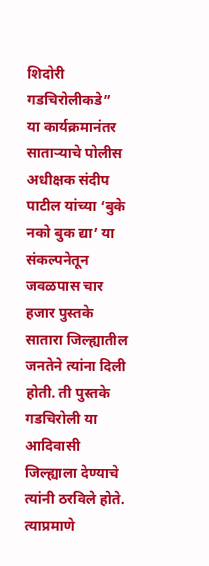शिदोरी गडचिरोलीकडे”
या कार्यक्रमानंतर साताऱ्याचे पोलीस अधीक्षक संदीप पाटील यांच्या ‘बुके नको बुक द्या’ या संकल्पनेतून जवळपास चार हजार पुस्तके सातारा जिल्ह्यातील जनतेने त्यांना दिली होती. ती पुस्तके गडचिरोली या आदिवासी जिल्ह्याला देण्याचे त्यांनी ठरविले होते. त्याप्रमाणे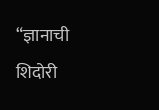“ज्ञानाची शिदोरी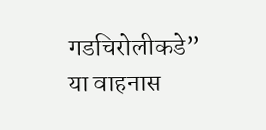गडचिरोलीकडे” या वाहनास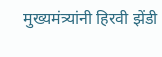मुख्यमंत्र्यांनी हिरवी झेंडी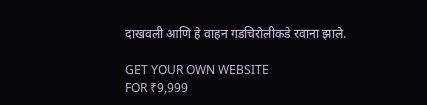दाखवली आणि हे वाहन गडचिरोलीकडे रवाना झाले.

GET YOUR OWN WEBSITE
FOR ₹9,999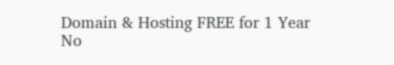Domain & Hosting FREE for 1 Year
No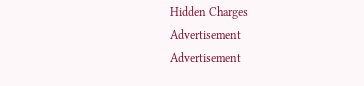Hidden Charges
Advertisement
Advertisement